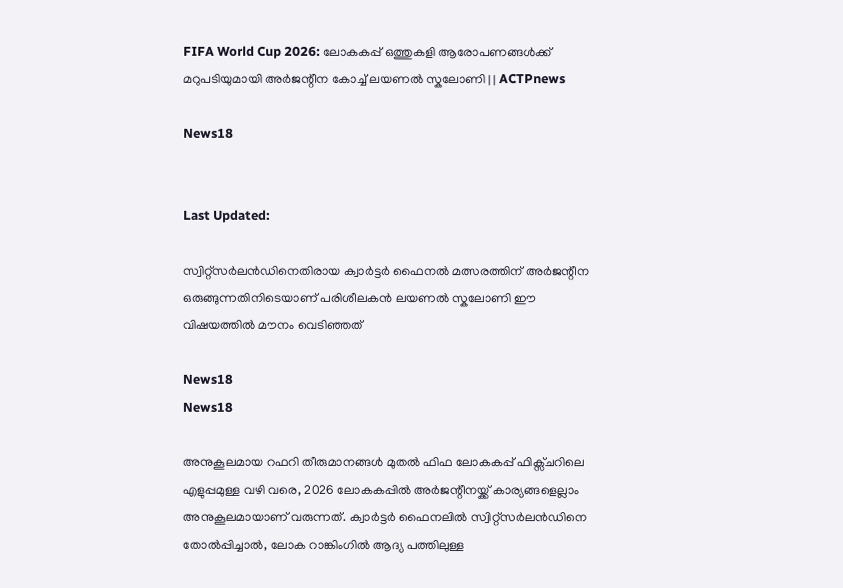FIFA World Cup 2026: ലോകകപ്പ് ഒത്തുകളി ആരോപണങ്ങൾക്ക് മറുപടിയുമായി അർജന്റീന കോച്ച് ലയണൽ സ്കലോണി | | ACTPnews

News18


Last Updated:

സ്വിറ്റ്സർലൻഡിനെതിരായ ക്വാർട്ടർ ഫൈനൽ മത്സരത്തിന് അർജന്റീന ഒരുങ്ങുന്നതിനിടെയാണ് പരിശീലകൻ ലയണൽ സ്കലോണി ഈ വിഷയത്തിൽ മൗനം വെടിഞ്ഞത്

News18
News18

അനുകൂലമായ റഫറി തീരുമാനങ്ങൾ മുതൽ ഫിഫ ലോകകപ്പ് ഫിക്സ്ചറിലെ എളുപ്പമുള്ള വഴി വരെ, 2026 ലോകകപ്പിൽ അർജന്റീനയ്ക്ക് കാര്യങ്ങളെല്ലാം അനുകൂലമായാണ് വരുന്നത്. ക്വാർട്ടർ ഫൈനലിൽ സ്വിറ്റ്സർലൻഡിനെ തോൽപ്പിച്ചാൽ, ലോക റാങ്കിംഗിൽ ആദ്യ പത്തിലുള്ള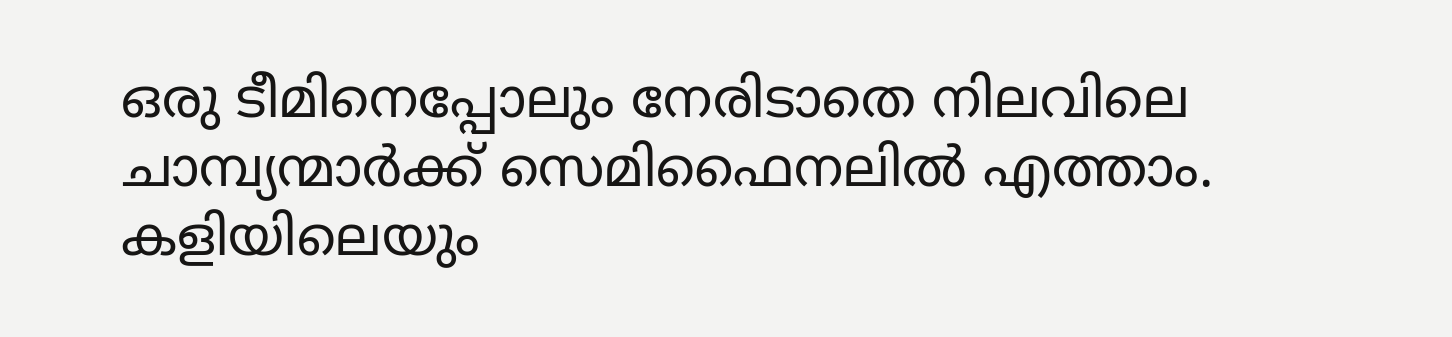ഒരു ടീമിനെപ്പോലും നേരിടാതെ നിലവിലെ ചാമ്പ്യന്മാർക്ക് സെമിഫൈനലിൽ എത്താം. കളിയിലെയും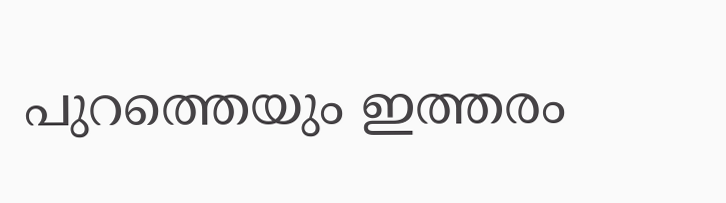പുറത്തെയും ഇത്തരം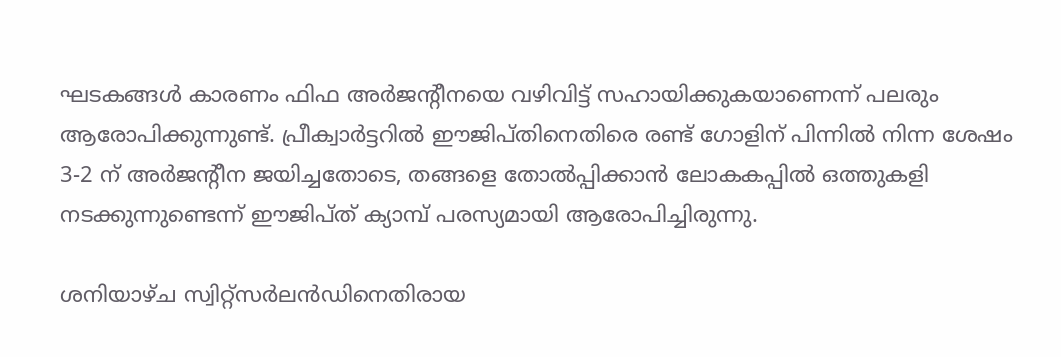ഘടകങ്ങൾ കാരണം ഫിഫ അർജന്റീനയെ വഴിവിട്ട് സഹായിക്കുകയാണെന്ന് പലരും ആരോപിക്കുന്നുണ്ട്. പ്രീക്വാർട്ടറിൽ ഈജിപ്തിനെതിരെ രണ്ട് ഗോളിന് പിന്നിൽ നിന്ന ശേഷം 3-2 ന് അർജന്റീന ജയിച്ചതോടെ, തങ്ങളെ തോൽപ്പിക്കാൻ ലോകകപ്പിൽ ഒത്തുകളി നടക്കുന്നുണ്ടെന്ന് ഈജിപ്ത് ക്യാമ്പ് പരസ്യമായി ആരോപിച്ചിരുന്നു.

ശനിയാഴ്ച സ്വിറ്റ്സർലൻഡിനെതിരായ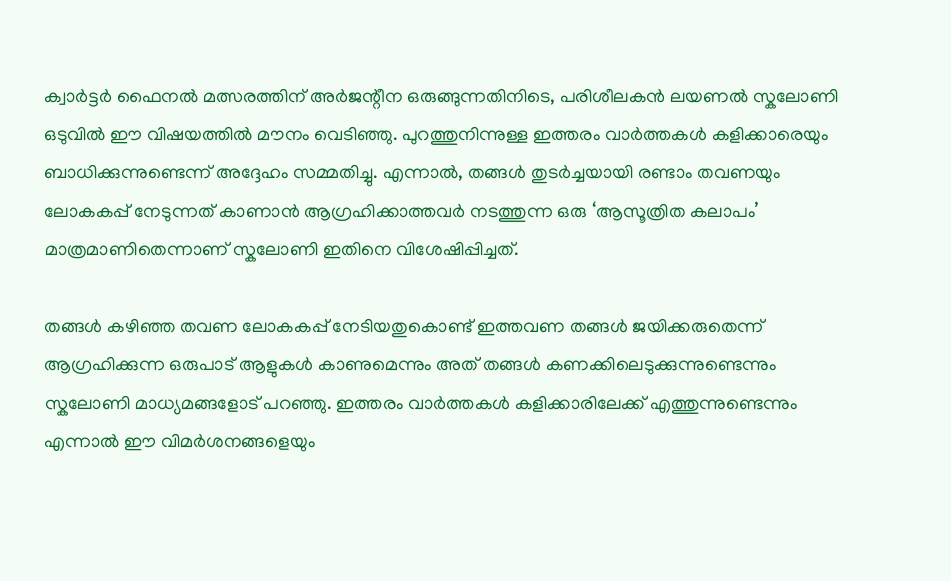ക്വാർട്ടർ ഫൈനൽ മത്സരത്തിന് അർജന്റീന ഒരുങ്ങുന്നതിനിടെ, പരിശീലകൻ ലയണൽ സ്കലോണി ഒടുവിൽ ഈ വിഷയത്തിൽ മൗനം വെടിഞ്ഞു. പുറത്തുനിന്നുള്ള ഇത്തരം വാർത്തകൾ കളിക്കാരെയും ബാധിക്കുന്നുണ്ടെന്ന് അദ്ദേഹം സമ്മതിച്ചു. എന്നാൽ, തങ്ങൾ തുടർച്ചയായി രണ്ടാം തവണയും ലോകകപ്പ് നേടുന്നത് കാണാൻ ആഗ്രഹിക്കാത്തവർ നടത്തുന്ന ഒരു ‘ആസൂത്രിത കലാപം’ മാത്രമാണിതെന്നാണ് സ്കലോണി ഇതിനെ വിശേഷിപ്പിച്ചത്.

തങ്ങൾ കഴിഞ്ഞ തവണ ലോകകപ്പ് നേടിയതുകൊണ്ട് ഇത്തവണ തങ്ങൾ ജയിക്കരുതെന്ന് ആഗ്രഹിക്കുന്ന ഒരുപാട് ആളുകൾ കാണുമെന്നും അത് തങ്ങൾ കണക്കിലെടുക്കുന്നുണ്ടെന്നും സ്കലോണി മാധ്യമങ്ങളോട് പറഞ്ഞു. ഇത്തരം വാർത്തകൾ കളിക്കാരിലേക്ക് എത്തുന്നുണ്ടെന്നും എന്നാൽ ഈ വിമർശനങ്ങളെയും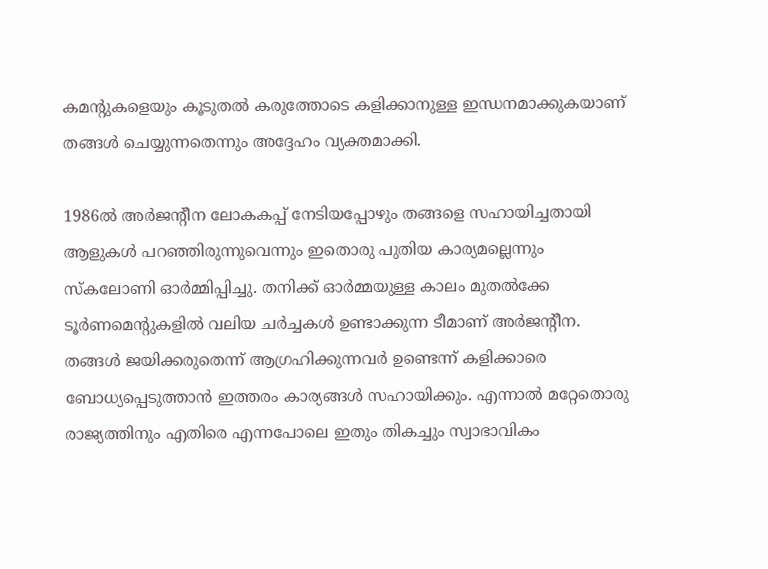കമന്റുകളെയും കൂടുതൽ കരുത്തോടെ കളിക്കാനുള്ള ഇന്ധനമാക്കുകയാണ് തങ്ങൾ ചെയ്യുന്നതെന്നും അദ്ദേഹം വ്യക്തമാക്കി.

1986ൽ അർജന്റീന ലോകകപ്പ് നേടിയപ്പോഴും തങ്ങളെ സഹായിച്ചതായി ആളുകൾ പറഞ്ഞിരുന്നുവെന്നും ഇതൊരു പുതിയ കാര്യമല്ലെന്നും സ്കലോണി ഓർമ്മിപ്പിച്ചു. തനിക്ക് ഓർമ്മയുള്ള കാലം മുതൽക്കേ ടൂർണമെന്റുകളിൽ വലിയ ചർച്ചകൾ ഉണ്ടാക്കുന്ന ടീമാണ് അർജന്റീന. തങ്ങൾ ജയിക്കരുതെന്ന് ആഗ്രഹിക്കുന്നവർ ഉണ്ടെന്ന് കളിക്കാരെ ബോധ്യപ്പെടുത്താൻ ഇത്തരം കാര്യങ്ങൾ സഹായിക്കും. എന്നാൽ മറ്റേതൊരു രാജ്യത്തിനും എതിരെ എന്നപോലെ ഇതും തികച്ചും സ്വാഭാവികം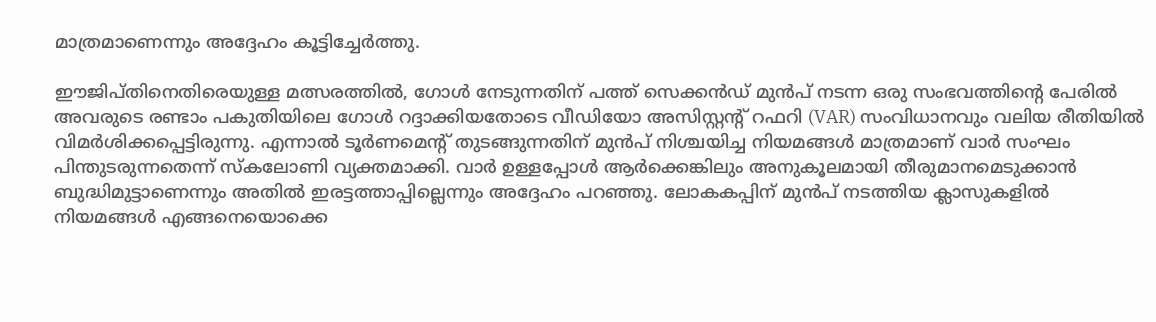മാത്രമാണെന്നും അദ്ദേഹം കൂട്ടിച്ചേർത്തു.

ഈജിപ്തിനെതിരെയുള്ള മത്സരത്തിൽ, ഗോൾ നേടുന്നതിന് പത്ത് സെക്കൻഡ് മുൻപ് നടന്ന ഒരു സംഭവത്തിന്റെ പേരിൽ അവരുടെ രണ്ടാം പകുതിയിലെ ഗോൾ റദ്ദാക്കിയതോടെ വീഡിയോ അസിസ്റ്റന്റ് റഫറി (VAR) സംവിധാനവും വലിയ രീതിയിൽ വിമർശിക്കപ്പെട്ടിരുന്നു. എന്നാൽ ടൂർണമെന്റ് തുടങ്ങുന്നതിന് മുൻപ് നിശ്ചയിച്ച നിയമങ്ങൾ മാത്രമാണ് വാർ സംഘം പിന്തുടരുന്നതെന്ന് സ്കലോണി വ്യക്തമാക്കി. വാർ ഉള്ളപ്പോൾ ആർക്കെങ്കിലും അനുകൂലമായി തീരുമാനമെടുക്കാൻ ബുദ്ധിമുട്ടാണെന്നും അതിൽ ഇരട്ടത്താപ്പില്ലെന്നും അദ്ദേഹം പറഞ്ഞു. ലോകകപ്പിന് മുൻപ് നടത്തിയ ക്ലാസുകളിൽ നിയമങ്ങൾ എങ്ങനെയൊക്കെ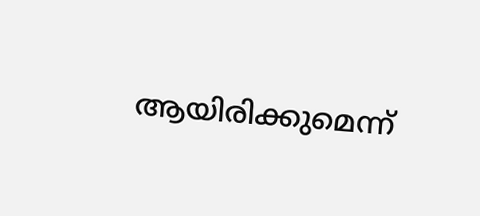ആയിരിക്കുമെന്ന്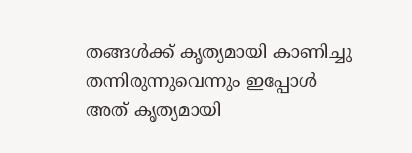തങ്ങൾക്ക് കൃത്യമായി കാണിച്ചു തന്നിരുന്നുവെന്നും ഇപ്പോൾ അത് കൃത്യമായി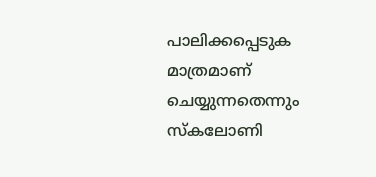പാലിക്കപ്പെടുക മാത്രമാണ് ചെയ്യുന്നതെന്നും സ്കലോണി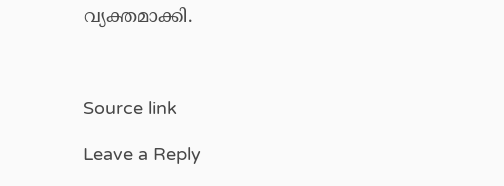വ്യക്തമാക്കി.



Source link

Leave a Reply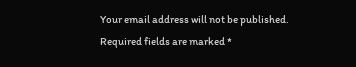Your email address will not be published. Required fields are marked *